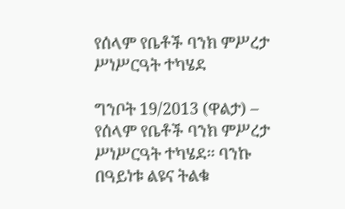የሰላም የቤቶች ባንክ ምሥረታ ሥነሥርዓት ተካሄደ

ግንቦት 19/2013 (ዋልታ) – የሰላም የቤቶች ባንክ ምሥረታ ሥነሥርዓት ተካሄደ፡፡ ባንኩ በዓይነቱ ልዩና ትልቁ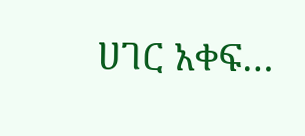ሀገር አቀፍ…